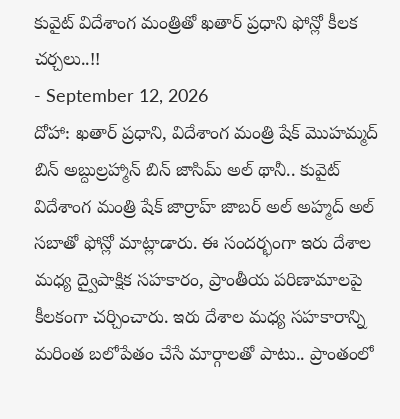కువైట్ విదేశాంగ మంత్రితో ఖతార్ ప్రధాని ఫోన్లో కీలక చర్చలు..!!
- September 12, 2026
దోహా: ఖతార్ ప్రధాని, విదేశాంగ మంత్రి షేక్ మొహమ్మద్ బిన్ అబ్దుల్రహ్మాన్ బిన్ జాసిమ్ అల్ థానీ.. కువైట్ విదేశాంగ మంత్రి షేక్ జార్రాహ్ జాబర్ అల్ అహ్మద్ అల్ సబాతో ఫోన్లో మాట్లాడారు. ఈ సందర్భంగా ఇరు దేశాల మధ్య ద్వైపాక్షిక సహకారం, ప్రాంతీయ పరిణామాలపై కీలకంగా చర్చించారు. ఇరు దేశాల మధ్య సహకారాన్ని మరింత బలోపేతం చేసే మార్గాలతో పాటు.. ప్రాంతంలో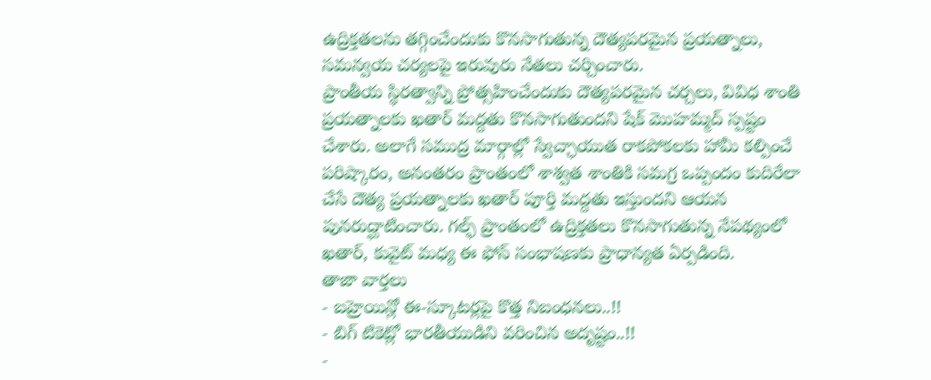ఉద్రిక్తతలను తగ్గించేందుకు కొనసాగుతున్న దౌత్యపరమైన ప్రయత్నాలు, సమన్వయ చర్యలపై ఇరువురు నేతలు చర్చించారు.
ప్రాంతీయ స్థిరత్వాన్ని ప్రోత్సహించేందుకు దౌత్యపరమైన చర్చలు, వివిధ శాంతి ప్రయత్నాలకు ఖతార్ మద్దతు కొనసాగుతుందని షేక్ మొహమ్మద్ స్పష్టం చేశారు. అలాగే సముద్ర మార్గాల్లో స్వేచ్ఛాయుత రాకపోకలకు హామీ కల్పించే పరిష్కారం, అనంతరం ప్రాంతంలో శాశ్వత శాంతికి సమగ్ర ఒప్పందం కుదిరేలా చేసే దౌత్య ప్రయత్నాలకు ఖతార్ పూర్తి మద్దతు ఇస్తుందని ఆయన పునరుద్ఘాటించారు. గల్ఫ్ ప్రాంతంలో ఉద్రిక్తతలు కొనసాగుతున్న నేపథ్యంలో ఖతార్, కువైట్ మధ్య ఈ ఫోన్ సంభాషణకు ప్రాధాన్యత ఏర్పడింది.
తాజా వార్తలు
- బహ్రెయిన్లో ఈ-స్కూటర్లపై కొత్త నిబంధనలు..!!
- బిగ్ టికెట్లో భారతీయుడిని వరించిన అదృష్టం..!!
-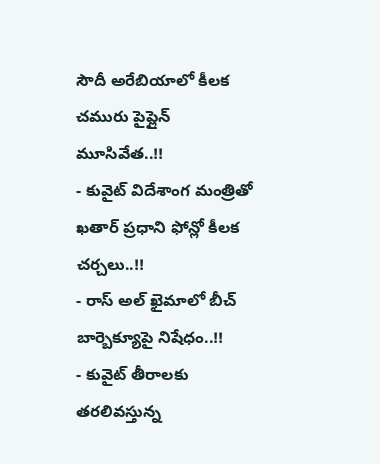సౌదీ అరేబియాలో కీలక చమురు పైప్లైన్ మూసివేత..!!
- కువైట్ విదేశాంగ మంత్రితో ఖతార్ ప్రధాని ఫోన్లో కీలక చర్చలు..!!
- రాస్ అల్ ఖైమాలో బీచ్ బార్బెక్యూపై నిషేధం..!!
- కువైట్ తీరాలకు తరలివస్తున్న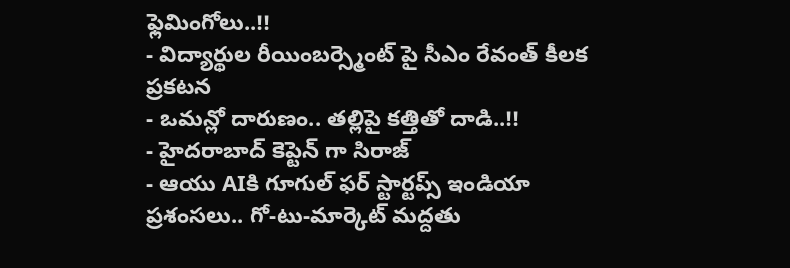ఫ్లెమింగోలు..!!
- విద్యార్థుల రీయింబర్స్మెంట్ పై సీఎం రేవంత్ కీలక ప్రకటన
- ఒమన్లో దారుణం.. తల్లిపై కత్తితో దాడి..!!
- హైదరాబాద్ కెప్టెన్ గా సిరాజ్
- ఆయు AIకి గూగుల్ ఫర్ స్టార్టప్స్ ఇండియా ప్రశంసలు.. గో-టు-మార్కెట్ మద్దతు